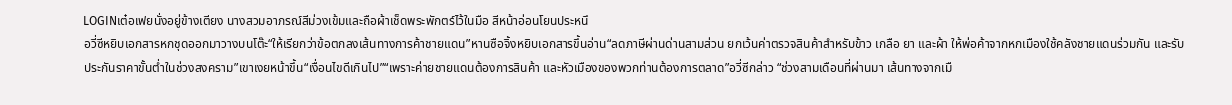LOGINเต๋อเฟยนั่งอยู่ข้างเตียง นางสวมอาภรณ์สีม่วงเข้มและถือผ้าเช็ดพระพักตร์ไว้ในมือ สีหน้าอ่อนโยนประหนึ
อวี่ซีหยิบเอกสารหกชุดออกมาวางบนโต๊ะ“ให้เรียกว่าข้อตกลงเส้นทางการค้าชายแดน”หานซือจิ้งหยิบเอกสารขึ้นอ่าน“ลดภาษีผ่านด่านสามส่วน ยกเว้นค่าตรวจสินค้าสำหรับข้าว เกลือ ยา และผ้า ให้พ่อค้าจากหกเมืองใช้คลังชายแดนร่วมกัน และรับประกันราคาขั้นต่ำในช่วงสงคราม”เขาเงยหน้าขึ้น“เงื่อนไขดีเกินไป”“เพราะค่ายชายแดนต้องการสินค้า และหัวเมืองของพวกท่านต้องการตลาด”อวี่ซีกล่าว “ช่วงสามเดือนที่ผ่านมา เส้นทางจากเมื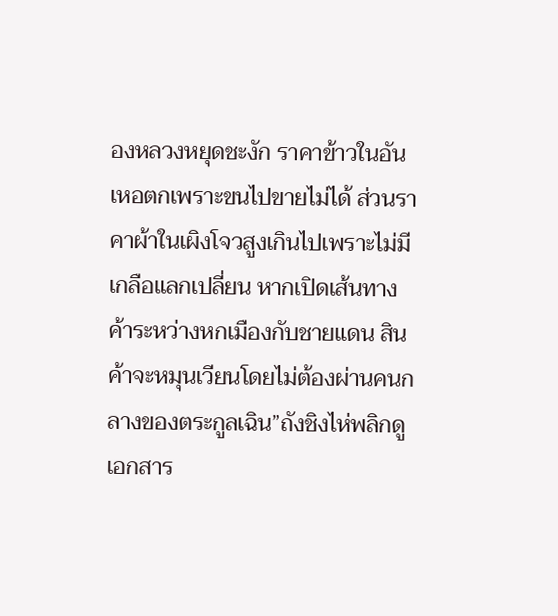องหลวงหยุดชะงัก ราคาข้าวในอันเหอตกเพราะขนไปขายไม่ได้ ส่วนราคาผ้าในเผิงโจวสูงเกินไปเพราะไม่มีเกลือแลกเปลี่ยน หากเปิดเส้นทางค้าระหว่างหกเมืองกับชายแดน สินค้าจะหมุนเวียนโดยไม่ต้องผ่านคนกลางของตระกูลเฉิน”ถังชิงไห่พลิกดูเอกสาร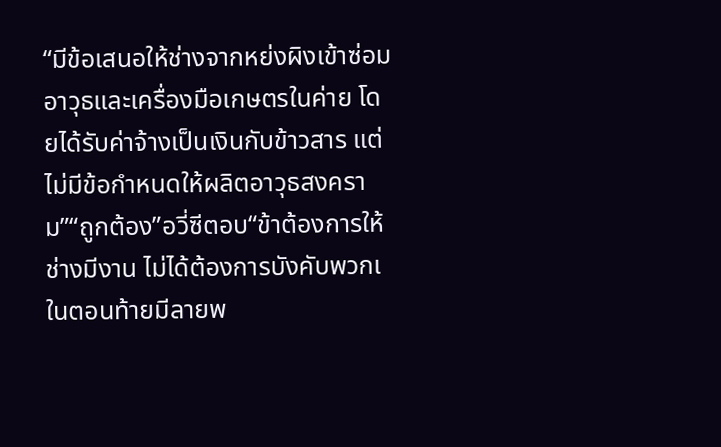“มีข้อเสนอให้ช่างจากหย่งผิงเข้าซ่อมอาวุธและเครื่องมือเกษตรในค่าย โดยได้รับค่าจ้างเป็นเงินกับข้าวสาร แต่ไม่มีข้อกำหนดให้ผลิตอาวุธสงคราม”“ถูกต้อง”อวี่ซีตอบ“ข้าต้องการให้ช่างมีงาน ไม่ได้ต้องการบังคับพวกเ
ในตอนท้ายมีลายพ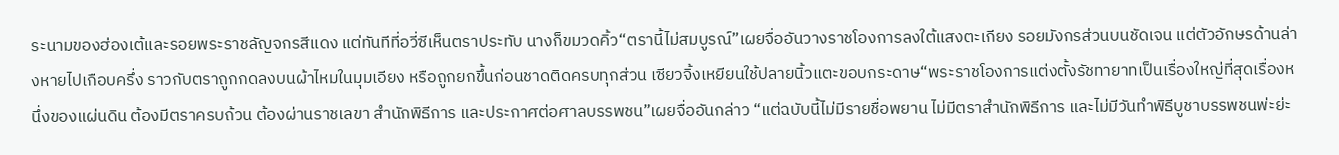ระนามของฮ่องเต้และรอยพระราชลัญจกรสีแดง แต่ทันทีที่อวี่ซีเห็นตราประทับ นางก็ขมวดคิ้ว“ตรานี้ไม่สมบูรณ์”เผยจื่ออันวางราชโองการลงใต้แสงตะเกียง รอยมังกรส่วนบนชัดเจน แต่ตัวอักษรด้านล่างหายไปเกือบครึ่ง ราวกับตราถูกกดลงบนผ้าไหมในมุมเอียง หรือถูกยกขึ้นก่อนชาดติดครบทุกส่วน เซียวจิ้งเหยียนใช้ปลายนิ้วแตะขอบกระดาษ“พระราชโองการแต่งตั้งรัชทายาทเป็นเรื่องใหญ่ที่สุดเรื่องหนึ่งของแผ่นดิน ต้องมีตราครบถ้วน ต้องผ่านราชเลขา สำนักพิธีการ และประกาศต่อศาลบรรพชน”เผยจื่ออันกล่าว “แต่ฉบับนี้ไม่มีรายชื่อพยาน ไม่มีตราสำนักพิธีการ และไม่มีวันทำพิธีบูชาบรรพชนพ่ะย่ะ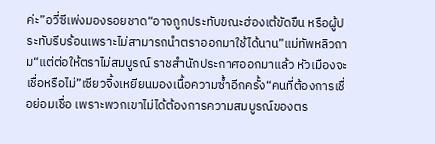ค่ะ”อวี่ซีเพ่งมองรอยชาด“อาจถูกประทับขณะฮ่องเต้ขัดขืน หรือผู้ประทับรีบร้อนเพราะไม่สามารถนำตราออกมาใช้ได้นาน”แม่ทัพหลิวถาม“แต่ต่อให้ตราไม่สมบูรณ์ ราชสำนักประกาศออกมาแล้ว หัวเมืองจะเชื่อหรือไม่”เซียวจิ้งเหยียนมองเนื้อความซ้ำอีกครั้ง“คนที่ต้องการเชื่อย่อมเชื่อ เพราะพวกเขาไม่ได้ต้องการความสมบูรณ์ของตร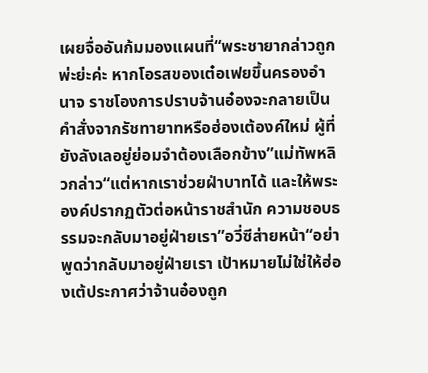เผยจื่ออันก้มมองแผนที่“พระชายากล่าวถูกพ่ะย่ะค่ะ หากโอรสของเต๋อเฟยขึ้นครองอำนาจ ราชโองการปราบจ้านอ๋องจะกลายเป็นคำสั่งจากรัชทายาทหรือฮ่องเต้องค์ใหม่ ผู้ที่ยังลังเลอยู่ย่อมจำต้องเลือกข้าง”แม่ทัพหลิวกล่าว“แต่หากเราช่วยฝ่าบาทได้ และให้พระองค์ปรากฏตัวต่อหน้าราชสำนัก ความชอบธรรมจะกลับมาอยู่ฝ่ายเรา”อวี่ซีส่ายหน้า“อย่าพูดว่ากลับมาอยู่ฝ่ายเรา เป้าหมายไม่ใช่ให้ฮ่องเต้ประกาศว่าจ้านอ๋องถูก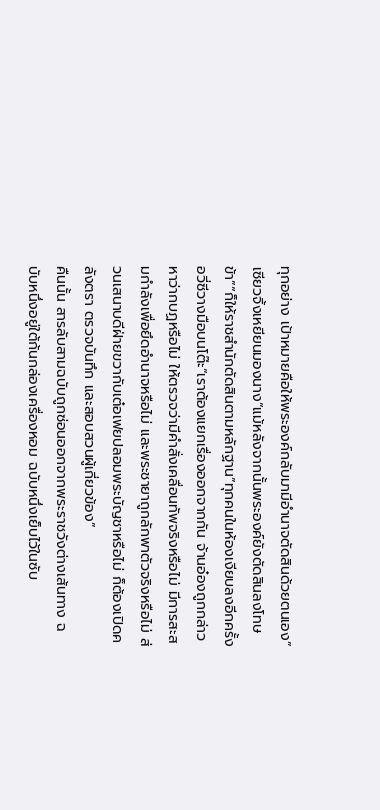ทุกอย่าง เป้าหมายคือให้พระองค์กลับมามีอำนาจตัดสินด้วยตนเอง”เซียวจิ้งเหยียนมองนาง“แม้หลังจากนั้นพระองค์ยังตัดสินลงโทษข้า”“ก็ให้ราชสำนักตัดสินตามหลักฐาน”ทุกคนในห้องเงียบลงอีกครั้ง อวี่ซีวางมือบนโต๊ะ“เราต้องแยกเรื่องออกจากกัน จ้านอ๋องถูกกล่าวหาว่ากบฏหรือไม่ ให้ตรวจว่ามีคำสั่งเคลื่อนทัพจริงหรือไม่ มีการสะสมกำลังเพื่อยึดอำนาจหรือไม่ และพระชายาถูกลักพาตัวจริงหรือไม่ ส่วนเสนาบดีฝ่ายขวากับเต๋อเฟยปลอมพระบัญชาหรือไม่ ก็ต้องเปิดคลังตรา ตรวจบันทึก และสอบสวนผู้เกี่ยวข้อง”
คืนนั้น สารลับสามฉบับถูกซ่อนออกจากพระราชวังต่างเส้นทาง ฉบับหนึ่งอยู่ใต้ก้นกล่องเครื่องหอม ฉบับหนึ่งเย็บไว้ในซับ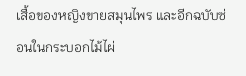เสื้อของหญิงขายสมุนไพร และอีกฉบับซ่อนในกระบอกไม้ไผ่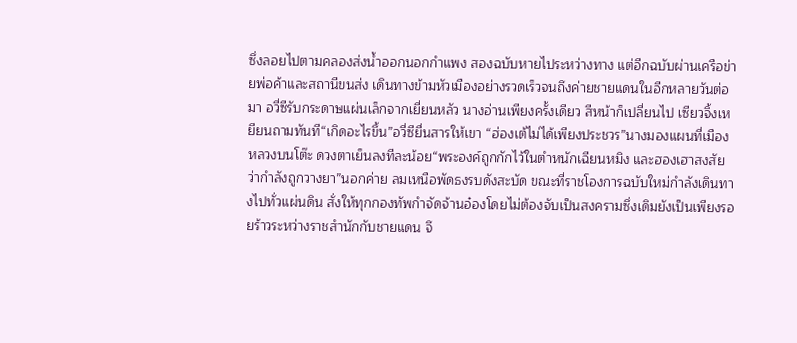ซึ่งลอยไปตามคลองส่งน้ำออกนอกกำแพง สองฉบับหายไประหว่างทาง แต่อีกฉบับผ่านเครือข่ายพ่อค้าและสถานีขนส่ง เดินทางข้ามหัวเมืองอย่างรวดเร็วจนถึงค่ายชายแดนในอีกหลายวันต่อมา อวี่ซีรับกระดาษแผ่นเล็กจากเยี่ยนหลัว นางอ่านเพียงครั้งเดียว สีหน้าก็เปลี่ยนไป เซียวจิ้งเหยียนถามทันที“เกิดอะไรขึ้น”อวี่ซียื่นสารให้เขา “ฮ่องเต้ไม่ได้เพียงประชวร”นางมองแผนที่เมืองหลวงบนโต๊ะ ดวงตาเย็นลงทีละน้อย“พระองค์ถูกกักไว้ในตำหนักเฉียนหมิง และฮองเฮาสงสัยว่ากำลังถูกวางยา”นอกค่าย ลมเหนือพัดธงรบดังสะบัด ขณะที่ราชโองการฉบับใหม่กำลังเดินทางไปทั่วแผ่นดิน สั่งให้ทุกกองทัพกำจัดจ้านอ๋องโดยไม่ต้องจับเป็นสงครามซึ่งเดิมยังเป็นเพียงรอยร้าวระหว่างราชสำนักกับชายแดน จึ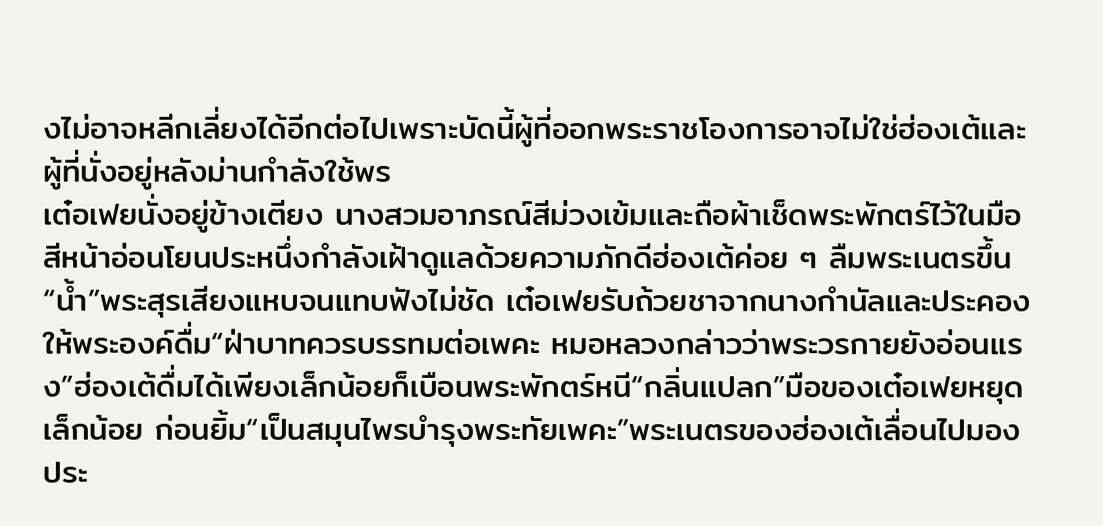งไม่อาจหลีกเลี่ยงได้อีกต่อไปเพราะบัดนี้ผู้ที่ออกพระราชโองการอาจไม่ใช่ฮ่องเต้และผู้ที่นั่งอยู่หลังม่านกำลังใช้พร
เต๋อเฟยนั่งอยู่ข้างเตียง นางสวมอาภรณ์สีม่วงเข้มและถือผ้าเช็ดพระพักตร์ไว้ในมือ สีหน้าอ่อนโยนประหนึ่งกำลังเฝ้าดูแลด้วยความภักดีฮ่องเต้ค่อย ๆ ลืมพระเนตรขึ้น“น้ำ”พระสุรเสียงแหบจนแทบฟังไม่ชัด เต๋อเฟยรับถ้วยชาจากนางกำนัลและประคองให้พระองค์ดื่ม“ฝ่าบาทควรบรรทมต่อเพคะ หมอหลวงกล่าวว่าพระวรกายยังอ่อนแรง”ฮ่องเต้ดื่มได้เพียงเล็กน้อยก็เบือนพระพักตร์หนี“กลิ่นแปลก”มือของเต๋อเฟยหยุดเล็กน้อย ก่อนยิ้ม“เป็นสมุนไพรบำรุงพระทัยเพคะ”พระเนตรของฮ่องเต้เลื่อนไปมองประ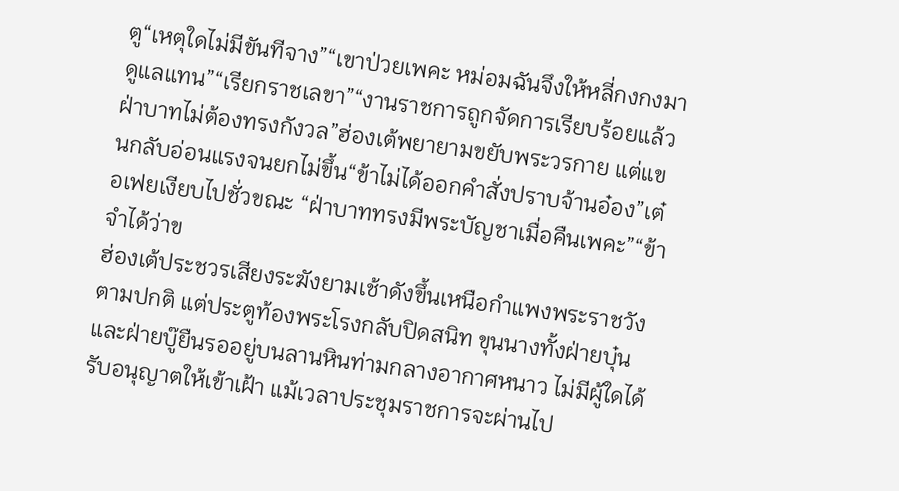ตู“เหตุใดไม่มีขันทีจาง”“เขาป่วยเพคะ หม่อมฉันจึงให้หลี่กงกงมาดูแลแทน”“เรียกราชเลขา”“งานราชการถูกจัดการเรียบร้อยแล้ว ฝ่าบาทไม่ต้องทรงกังวล”ฮ่องเต้พยายามขยับพระวรกาย แต่แขนกลับอ่อนแรงจนยกไม่ขึ้น“ข้าไม่ได้ออกคำสั่งปราบจ้านอ๋อง”เต๋อเฟยเงียบไปชั่วขณะ “ฝ่าบาททรงมีพระบัญชาเมื่อคืนเพคะ”“ข้าจำได้ว่าข
ฮ่องเต้ประชวรเสียงระฆังยามเช้าดังขึ้นเหนือกำแพงพระราชวังตามปกติ แต่ประตูท้องพระโรงกลับปิดสนิท ขุนนางทั้งฝ่ายบุ๋นและฝ่ายบู๊ยืนรออยู่บนลานหินท่ามกลางอากาศหนาว ไม่มีผู้ใดได้รับอนุญาตให้เข้าเฝ้า แม้เวลาประชุมราชการจะผ่านไป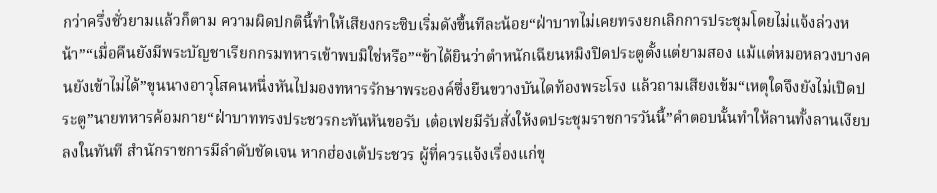กว่าครึ่งชั่วยามแล้วก็ตาม ความผิดปกตินี้ทำให้เสียงกระซิบเริ่มดังขึ้นทีละน้อย“ฝ่าบาทไม่เคยทรงยกเลิกการประชุมโดยไม่แจ้งล่วงหน้า”“เมื่อคืนยังมีพระบัญชาเรียกกรมทหารเข้าพบมิใช่หรือ”“ข้าได้ยินว่าตำหนักเฉียนหมิงปิดประตูตั้งแต่ยามสอง แม้แต่หมอหลวงบางคนยังเข้าไม่ได้”ขุนนางอาวุโสคนหนึ่งหันไปมองทหารรักษาพระองค์ซึ่งยืนขวางบันไดท้องพระโรง แล้วถามเสียงเข้ม“เหตุใดจึงยังไม่เปิดประตู”นายทหารค้อมกาย“ฝ่าบาททรงประชวรกะทันหันขอรับ เต๋อเฟยมีรับสั่งให้งดประชุมราชการวันนี้”คำตอบนั้นทำให้ลานทั้งลานเงียบลงในทันที สำนักราชการมีลำดับชัดเจน หากฮ่องเต้ประชวร ผู้ที่ควรแจ้งเรื่องแก่ขุ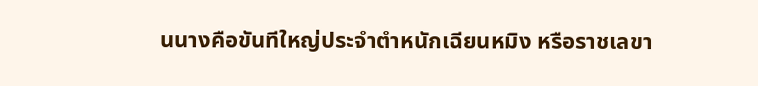นนางคือขันทีใหญ่ประจำตำหนักเฉียนหมิง หรือราชเลขา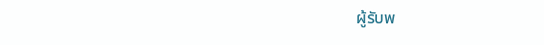ผู้รับพ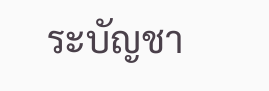ระบัญชา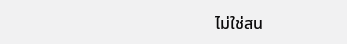ไม่ใช่สน